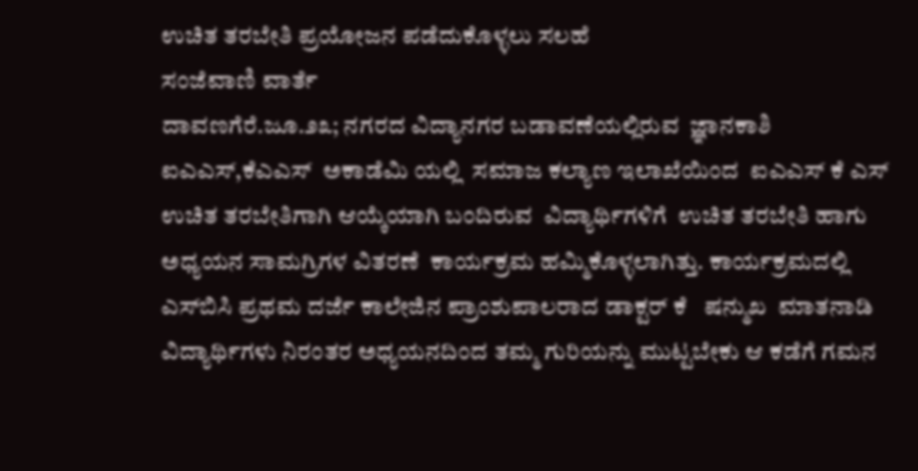ಉಚಿತ ತರಬೇತಿ ಪ್ರಯೋಜನ ಪಡೆದುಕೊಳ್ಳಲು ಸಲಹೆ
ಸಂಜೆವಾಣಿ ವಾರ್ತೆ
ದಾವಣಗೆರೆ.ಜೂ.೨೩; ನಗರದ ವಿದ್ಯಾನಗರ ಬಡಾವಣೆಯಲ್ಲಿರುವ  ಜ್ಞಾನಕಾಶಿ ಐಎಎಸ್,ಕೆಎಎಸ್  ಅಕಾಡೆಮಿ ಯಲ್ಲಿ  ಸಮಾಜ ಕಲ್ಯಾಣ ಇಲಾಖೆಯಿಂದ  ಐಎಎಸ್ ಕೆ ಎಸ್ ಉಚಿತ ತರಬೇತಿಗಾಗಿ ಆಯ್ಕೆಯಾಗಿ ಬಂದಿರುವ  ವಿದ್ಯಾರ್ಥಿಗಳಿಗೆ  ಉಚಿತ ತರಬೇತಿ ಹಾಗು ಅಧ್ಯಯನ ಸಾಮಗ್ರಿಗಳ ವಿತರಣೆ  ಕಾರ್ಯಕ್ರಮ ಹಮ್ಮಿಕೊಳ್ಳಲಾಗಿತ್ತು. ಕಾರ್ಯಕ್ರಮದಲ್ಲಿ ಎಸ್‌ಬಿಸಿ ಪ್ರಥಮ ದರ್ಜೆ ಕಾಲೇಜಿನ ಪ್ರಾಂಶುಪಾಲರಾದ ಡಾಕ್ಟರ್ ಕೆ   ಷನ್ಮುಖ  ಮಾತನಾಡಿ ವಿದ್ಯಾರ್ಥಿಗಳು ನಿರಂತರ ಅಧ್ಯಯನದಿಂದ ತಮ್ಮ ಗುರಿಯನ್ನು ಮುಟ್ಟಬೇಕು ಆ ಕಡೆಗೆ ಗಮನ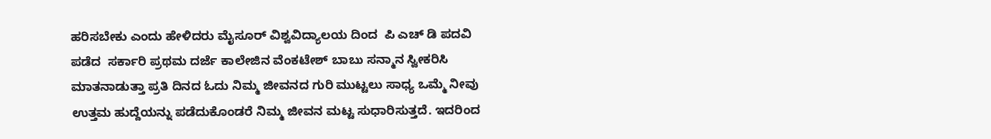ಹರಿಸಬೇಕು ಎಂದು ಹೇಳಿದರು ಮೈಸೂರ್ ವಿಶ್ವವಿದ್ಯಾಲಯ ದಿಂದ  ಪಿ ಎಚ್ ಡಿ ಪದವಿ ಪಡೆದ  ಸರ್ಕಾರಿ ಪ್ರಥಮ ದರ್ಜೆ ಕಾಲೇಜಿನ ವೆಂಕಟೇಶ್ ಬಾಬು ಸನ್ಮಾನ ಸ್ವೀಕರಿಸಿ ಮಾತನಾಡುತ್ತಾ ಪ್ರತಿ ದಿನದ ಓದು ನಿಮ್ಮ ಜೀವನದ ಗುರಿ ಮುಟ್ಟಲು ಸಾಧ್ಯ ಒಮ್ಮೆ ನೀವು ಉತ್ತಮ ಹುದ್ದೆಯನ್ನು ಪಡೆದುಕೊಂಡರೆ ನಿಮ್ಮ ಜೀವನ ಮಟ್ಟ ಸುಧಾರಿಸುತ್ತದೆ. ಇದರಿಂದ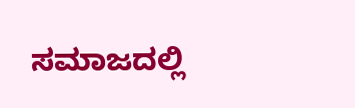ಸಮಾಜದಲ್ಲಿ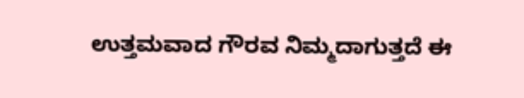ಉತ್ತಮವಾದ ಗೌರವ ನಿಮ್ಮದಾಗುತ್ತದೆ ಈ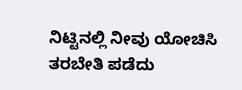ನಿಟ್ಟಿನಲ್ಲಿ ನೀವು ಯೋಚಿಸಿ ತರಬೇತಿ ಪಡೆದು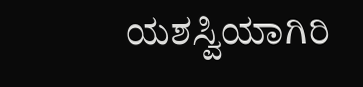ಯಶಸ್ವಿಯಾಗಿರಿ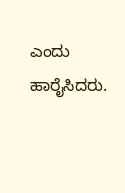ಎಂದು ಹಾರೈಸಿದರು.